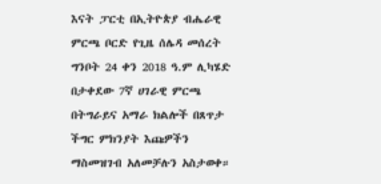እናት ፓርቲ በኢትዮጵያ ብሔራዊ ምርጫ ቦርድ የጊዜ ሰሌዳ መሰረት ግንቦት 24 ቀን 2018 ዓ.ም ሊካሄድ በታቀደው 7ኛ ሀገራዊ ምርጫ በትግራይና አማራ ክልሎች በጸጥታ ችግር ምክንያት እጩዎችን ማስመዝገብ አለመቻሉን አስታወቀ።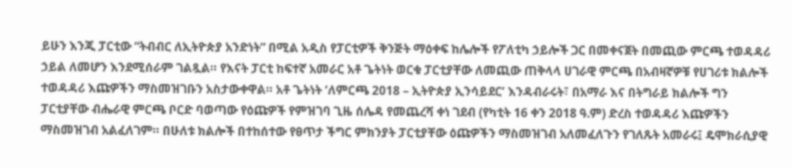ይሁን እንጂ ፓርቲው “ትብብር ለኢትዮጵያ አንድነት” በሚል አዲስ የፓርቲዎች ቅንጅት ማዕቀፍ ከሌሎች የፖለቲካ ኃይሎች ጋር በመቀናጀት በመጪው ምርጫ ተወዳዳሪ ኃይል ለመሆን እንደሚሰራም ገልጿል። የእናት ፓርቲ ከፍተኛ አመራር አቶ ጌትነት ወርቁ ፓርቲያቸው ለመጪው ጠቅላላ ሀገራዊ ምርጫ በአብዛኛዎቹ የሀገሪቱ ክልሎች ተወዳዳሪ እጩዎችን ማስመዝገቡን አስታውቀዋል። አቶ ጌትነት ‘ለምርጫ 2018 – ኢትዮጵያ ኢንሳይደር’ እንዳብራሩት፣ በአማራ እና በትግራይ ክልሎች ግን ፓርቲያቸው ብሔራዊ ምርጫ ቦርድ ባወጣው የዕጩዎች የምዝገባ ጊዜ ሰሌዳ የመጨረሻ ቀነ ገደብ (የካቲት 16 ቀን 2018 ዓ.ም) ድረስ ተወዳዳሪ እጩዎችን ማስመዝገብ አልፈለገም። በሁለቱ ክልሎች በተከሰተው የፀጥታ ችግር ምክንያት ፓርቲያቸው ዕጩዎችን ማስመዝገብ አለመፈለጉን የገለጹት አመራሩ፤ ዴሞክራሲያዊ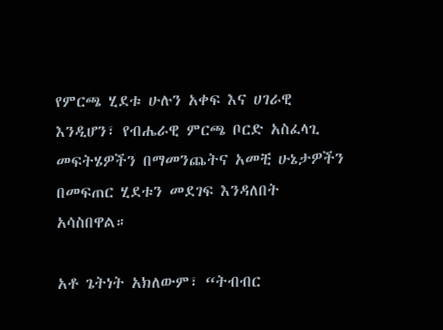የምርጫ ሂደቱ ሁሉን አቀፍ እና ሀገራዊ እንዲሆን፣ የብሔራዊ ምርጫ ቦርድ አስፈላጊ መፍትሄዎችን በማመንጨትና አመቺ ሁኔታዎችን በመፍጠር ሂደቱን መደገፍ እንዳለበት አሳስበዋል።

አቶ ጌትነት አክለውም፣ “ትብብር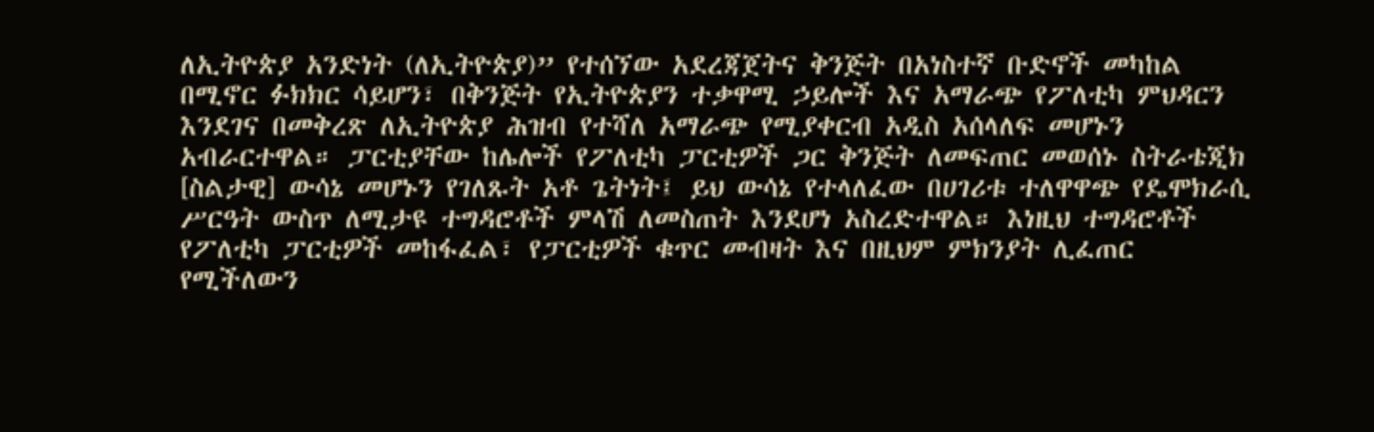ለኢትዮጵያ አንድነት (ለኢትዮጵያ)” የተሰኘው አደረጃጀትና ቅንጅት በአነስተኛ ቡድኖች መካከል በሚኖር ፉክክር ሳይሆን፣ በቅንጅት የኢትዮጵያን ተቃዋሚ ኃይሎች እና አማራጭ የፖለቲካ ምህዳርን እንደገና በመቅረጽ ለኢትዮጵያ ሕዝብ የተሻለ አማራጭ የሚያቀርብ አዲስ አሰላለፍ መሆኑን አብራርተዋል። ፓርቲያቸው ከሌሎች የፖለቲካ ፓርቲዎች ጋር ቅንጅት ለመፍጠር መወሰኑ ስትራቴጂክ [ስልታዊ] ውሳኔ መሆኑን የገለጹት አቶ ጌትነት፤ ይህ ውሳኔ የተላለፈው በሀገሪቱ ተለዋዋጭ የዴሞክራሲ ሥርዓት ውስጥ ለሚታዩ ተግዳሮቶች ምላሽ ለመስጠት እንደሆነ አስረድተዋል። እነዚህ ተግዳሮቶች የፖለቲካ ፓርቲዎች መከፋፈል፣ የፓርቲዎች ቁጥር መብዛት እና በዚህም ምክንያት ሊፈጠር የሚችለውን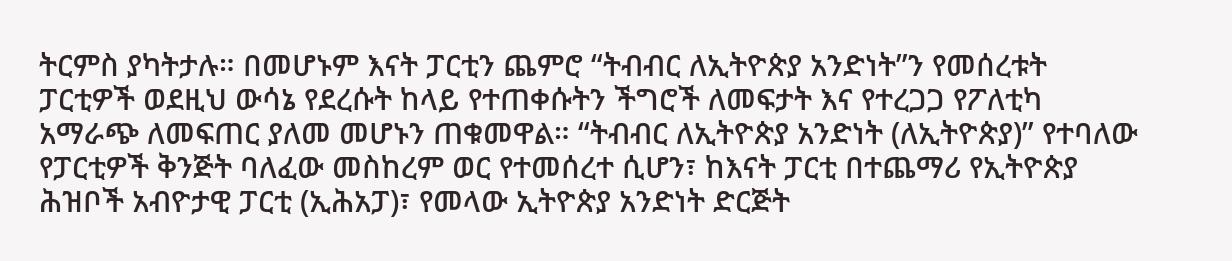ትርምስ ያካትታሉ። በመሆኑም እናት ፓርቲን ጨምሮ “ትብብር ለኢትዮጵያ አንድነት”ን የመሰረቱት ፓርቲዎች ወደዚህ ውሳኔ የደረሱት ከላይ የተጠቀሱትን ችግሮች ለመፍታት እና የተረጋጋ የፖለቲካ አማራጭ ለመፍጠር ያለመ መሆኑን ጠቁመዋል። “ትብብር ለኢትዮጵያ አንድነት (ለኢትዮጵያ)” የተባለው የፓርቲዎች ቅንጅት ባለፈው መስከረም ወር የተመሰረተ ሲሆን፣ ከእናት ፓርቲ በተጨማሪ የኢትዮጵያ ሕዝቦች አብዮታዊ ፓርቲ (ኢሕአፓ)፣ የመላው ኢትዮጵያ አንድነት ድርጅት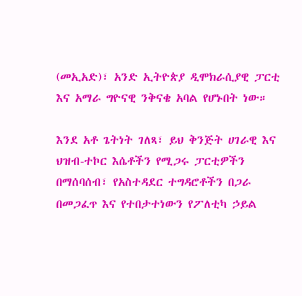(መኢአድ)፣ አንድ ኢትዮጵያ ዲሞክራሲያዊ ፓርቲ እና አማራ ግዮናዊ ንቅናቄ አባል የሆኑበት ነው።

እንደ አቶ ጌትነት ገለጻ፣ ይህ ቅንጅት ሀገራዊ እና ህዝብ-ተኮር እሴቶችን የሚጋሩ ፓርቲዎችን በማሰባሰብ፣ የአስተዳደር ተግዳሮቶችን በጋራ በመጋፈጥ እና የተበታተነውን የፖለቲካ ኃይል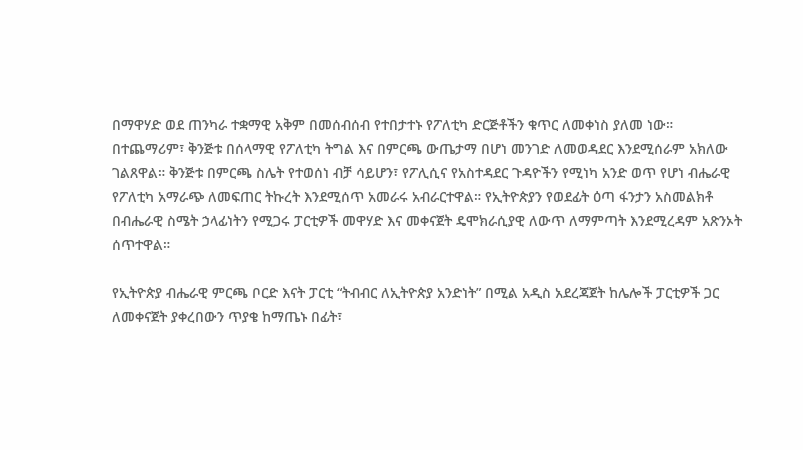በማዋሃድ ወደ ጠንካራ ተቋማዊ አቅም በመሰብሰብ የተበታተኑ የፖለቲካ ድርጅቶችን ቁጥር ለመቀነስ ያለመ ነው። በተጨማሪም፣ ቅንጅቱ በሰላማዊ የፖለቲካ ትግል እና በምርጫ ውጤታማ በሆነ መንገድ ለመወዳደር እንደሚሰራም አክለው ገልጸዋል። ቅንጅቱ በምርጫ ስሌት የተወሰነ ብቻ ሳይሆን፣ የፖሊሲና የአስተዳደር ጉዳዮችን የሚነካ አንድ ወጥ የሆነ ብሔራዊ የፖለቲካ አማራጭ ለመፍጠር ትኩረት እንደሚሰጥ አመራሩ አብራርተዋል። የኢትዮጵያን የወደፊት ዕጣ ፋንታን አስመልክቶ በብሔራዊ ስሜት ኃላፊነትን የሚጋሩ ፓርቲዎች መዋሃድ እና መቀናጀት ዴሞክራሲያዊ ለውጥ ለማምጣት እንደሚረዳም አጽንኦት ሰጥተዋል።

የኢትዮጵያ ብሔራዊ ምርጫ ቦርድ እናት ፓርቲ “ትብብር ለኢትዮጵያ አንድነት” በሚል አዲስ አደረጃጀት ከሌሎች ፓርቲዎች ጋር ለመቀናጀት ያቀረበውን ጥያቄ ከማጤኑ በፊት፣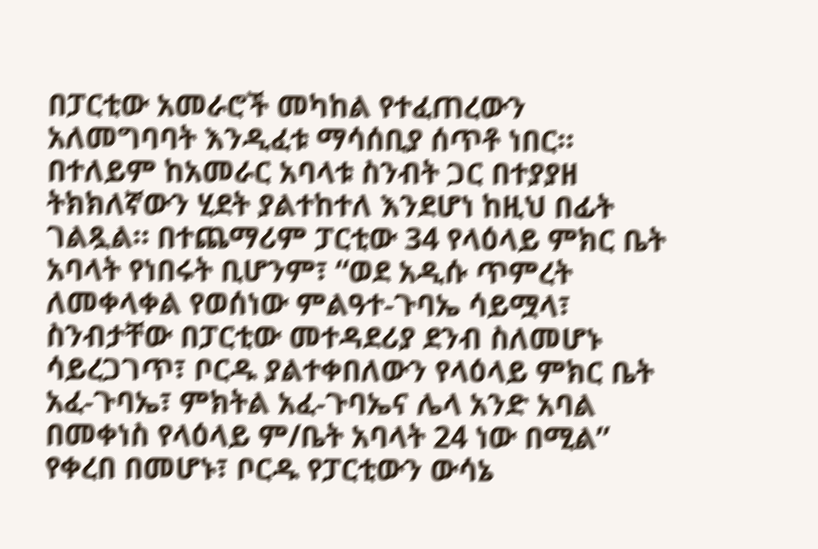በፓርቲው አመራሮች መካከል የተፈጠረውን አለመግባባት እንዲፈቱ ማሳሰቢያ ሰጥቶ ነበር። በተለይም ከአመራር አባላቱ ስንብት ጋር በተያያዘ ትክክለኛውን ሂደት ያልተከተለ እንደሆነ ከዚህ በፊት ገልጿል። በተጨማሪም ፓርቲው 34 የላዕላይ ምክር ቤት አባላት የነበሩት ቢሆንም፣ “ወደ አዲሱ ጥምረት ለመቀላቀል የወሰነው ምልዓተ-ጉባኤ ሳይሟላ፣ ስንብታቸው በፓርቲው መተዳደሪያ ደንብ ስለመሆኑ ሳይረጋገጥ፣ ቦርዱ ያልተቀበለውን የላዕላይ ምክር ቤት አፈ-ጉባኤ፣ ምክትል አፈ-ጉባኤና ሌላ አንድ አባል በመቀነስ የላዕላይ ም/ቤት አባላት 24 ነው በሚል” የቀረበ በመሆኑ፣ ቦርዱ የፓርቲውን ውሳኔ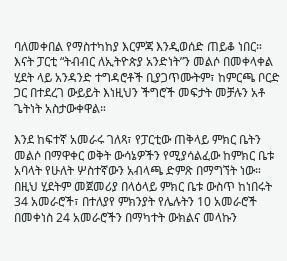ባለመቀበል የማስተካከያ እርምጃ እንዲወሰድ ጠይቆ ነበር። እናት ፓርቲ “ትብብር ለኢትዮጵያ አንድነት”ን መልሶ በመቀላቀል ሂደት ላይ አንዳንድ ተግዳሮቶች ቢያጋጥሙትም፣ ከምርጫ ቦርድ ጋር በተደረገ ውይይት እነዚህን ችግሮች መፍታት መቻሉን አቶ ጌትነት አስታውቀዋል።

እንደ ከፍተኛ አመራሩ ገለጻ፣ የፓርቲው ጠቅላይ ምክር ቤትን መልሶ በማዋቀር ወቅት ውሳኔዎችን የሚያሳልፈው ከምክር ቤቱ አባላት የሁለት ሦስተኛውን አብላጫ ድምጽ በማግኘት ነው። በዚህ ሂደትም መጀመሪያ በላዕላይ ምክር ቤቱ ውስጥ ከነበሩት 34 አመራሮች፣ በተለያየ ምክንያት የሌሉትን 10 አመራሮች በመቀነስ 24 አመራሮችን በማካተት ውክልና መላኩን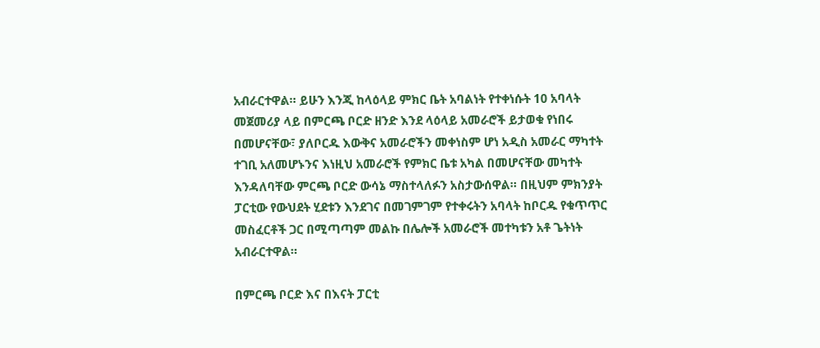አብራርተዋል። ይሁን እንጂ ከላዕላይ ምክር ቤት አባልነት የተቀነሱት 10 አባላት መጀመሪያ ላይ በምርጫ ቦርድ ዘንድ እንደ ላዕላይ አመራሮች ይታወቁ የነበሩ በመሆናቸው፣ ያለቦርዱ እውቅና አመራሮችን መቀነስም ሆነ አዲስ አመራር ማካተት ተገቢ አለመሆኑንና እነዚህ አመራሮች የምክር ቤቱ አካል በመሆናቸው መካተት እንዳለባቸው ምርጫ ቦርድ ውሳኔ ማስተላለፉን አስታውሰዋል። በዚህም ምክንያት ፓርቲው የውህደት ሂደቱን እንደገና በመገምገም የተቀሩትን አባላት ከቦርዱ የቁጥጥር መስፈርቶች ጋር በሚጣጣም መልኩ በሌሎች አመራሮች መተካቱን አቶ ጌትነት አብራርተዋል።

በምርጫ ቦርድ እና በእናት ፓርቲ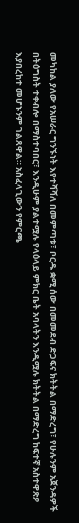መካከል ያለው የአሠራር ግንኙነት እየተሻሻለ በመምጣቱ፣ ቦርዱ ቋሚ ሰው በመመደብ ድጋፍና ክትትል በማድረግ፣ የሁሉንም አጀንዳዎች በትዕግስት ተቀብሎ በማስተባበር፣ እንዲሁም ያልተሟሉ የላዕላይ ምክር ቤት አባላትን እንዲሟሉ ክትትል በማድረግ ከፍተኛ አስተዋጽዖ እያበረከተ መሆኑንም ገልጸዋል። አስፈላጊውን የምርጫ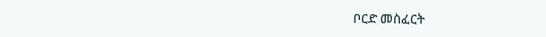ቦርድ መስፈርት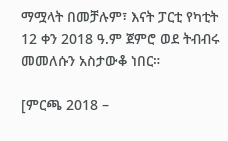ማሟላት በመቻሉም፣ እናት ፓርቲ የካቲት 12 ቀን 2018 ዓ.ም ጀምሮ ወደ ትብብሩ መመለሱን አስታውቆ ነበር።

[ምርጫ 2018 –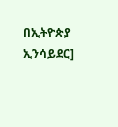በኢትዮጵያ ኢንሳይደር]